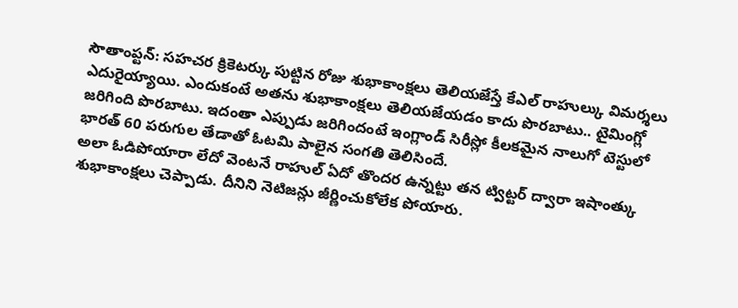సౌతాంప్టన్: సహచర క్రికెటర్కు పుట్టిన రోజు శుభాకాంక్షలు తెలియజేస్తే కేఎల్ రాహుల్కు విమర్శలు ఎదురైయ్యాయి. ఎందుకంటే అతను శుభాకాంక్షలు తెలియజేయడం కాదు పొరబాటు.. టైమింగ్లో జరిగింది పొరబాటు. ఇదంతా ఎప్పుడు జరిగిందంటే ఇంగ్లాండ్ సిరీస్లో కీలకమైన నాలుగో టెస్టులో భారత్ 60 పరుగుల తేడాతో ఓటమి పాలైన సంగతి తెలిసిందే.
అలా ఓడిపోయారా లేదో వెంటనే రాహుల్ ఏదో తొందర ఉన్నట్టు తన ట్విట్టర్ ద్వారా ఇషాంత్కు శుభాకాంక్షలు చెప్పాడు. దీనిని నెటిజన్లు జీర్ణించుకోలేక పోయారు.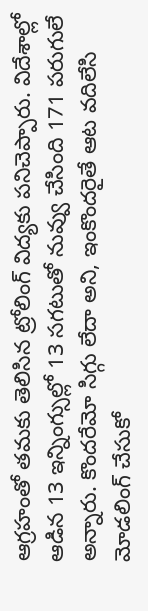ఆగ్రహంతో తమకు తెలిసిన ట్రోలింగ్ విద్యకు పనిచెప్పారు. విదేశాల్లో ఆడిన 13 ఇన్నింగ్సుల్లో 13 సగటుతో నువ్వు చేసింది 171 పరుగులే అన్నారు. కొందరేమో సిగ్గు లేదా అని, ఇంకొందరైతే ఆట వదిలేసి మోడలింగ్ చేసుకో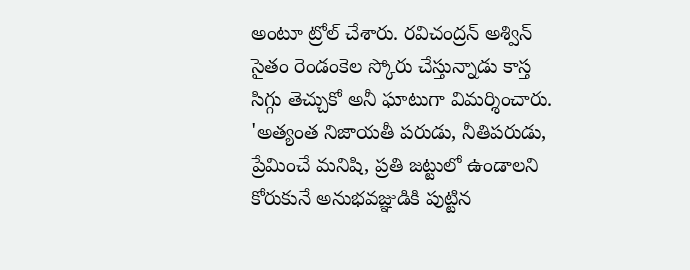అంటూ ట్రోల్ చేశారు. రవిచంద్రన్ అశ్విన్ సైతం రెండంకెల స్కోరు చేస్తున్నాడు కాస్త సిగ్గు తెచ్చుకో అనీ ఘాటుగా విమర్శించారు.
'అత్యంత నిజాయతీ పరుడు, నీతిపరుడు, ప్రేమించే మనిషి, ప్రతి జట్టులో ఉండాలని కోరుకునే అనుభవజ్ఞుడికి పుట్టిన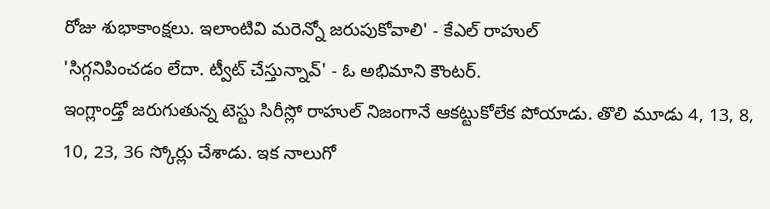రోజు శుభాకాంక్షలు. ఇలాంటివి మరెన్నో జరుపుకోవాలి' - కేఎల్ రాహుల్
'సిగ్గనిపించడం లేదా. ట్వీట్ చేస్తున్నావ్' - ఓ అభిమాని కౌంటర్.
ఇంగ్లాండ్తో జరుగుతున్న టెస్టు సిరీస్లో రాహుల్ నిజంగానే ఆకట్టుకోలేక పోయాడు. తొలి మూడు 4, 13, 8, 10, 23, 36 స్కోర్లు చేశాడు. ఇక నాలుగో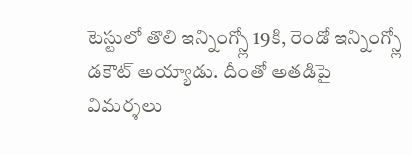టెస్టులో తొలి ఇన్నింగ్స్లో 19కి, రెండో ఇన్నింగ్స్లో డకౌట్ అయ్యాడు. దీంతో అతడిపై విమర్శలు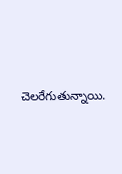చెలరేగుతున్నాయి.